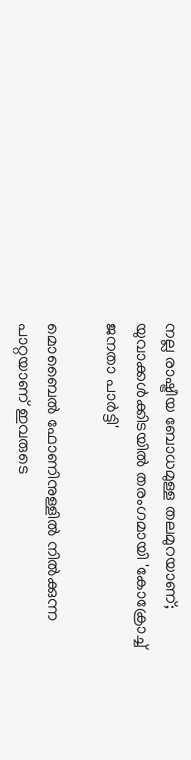നല്ല രാഷ്ട്രീയ ബോധമുള്ള തലമുറയാണ്; യുവാക്കള്‍ക്കിടയില്‍ തരംഗമായി 'കോക്രോച്ച് ജനതാ പാര്‍ട്ടി'

മൊബൈല്‍ ഫോണിനുള്ളില്‍ നില്‍ക്കുന്ന പാറ്റയാണ് ഇവരുടെ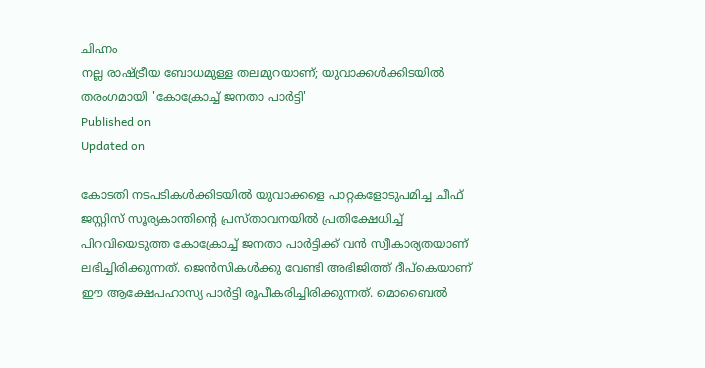ചിഹ്നം
നല്ല രാഷ്ട്രീയ ബോധമുള്ള തലമുറയാണ്; യുവാക്കള്‍ക്കിടയില്‍ തരംഗമായി 'കോക്രോച്ച് ജനതാ പാര്‍ട്ടി'
Published on
Updated on

കോടതി നടപടികള്‍ക്കിടയില്‍ യുവാക്കളെ പാറ്റകളോടുപമിച്ച ചീഫ് ജസ്റ്റിസ് സൂര്യകാന്തിന്റെ പ്രസ്താവനയില്‍ പ്രതിക്ഷേധിച്ച് പിറവിയെടുത്ത കോക്രോച്ച് ജനതാ പാര്‍ട്ടിക്ക് വന്‍ സ്വീകാര്യതയാണ് ലഭിച്ചിരിക്കുന്നത്. ജെന്‍സികള്‍ക്കു വേണ്ടി അഭിജിത്ത് ദീപ്‌കെയാണ് ഈ ആക്ഷേപഹാസ്യ പാര്‍ട്ടി രൂപീകരിച്ചിരിക്കുന്നത്. മൊബൈല്‍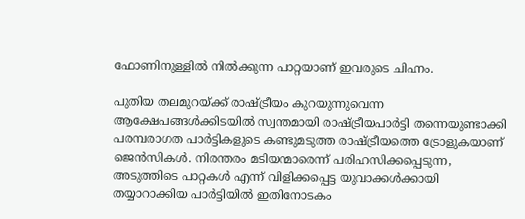ഫോണിനുള്ളില്‍ നില്‍ക്കുന്ന പാറ്റയാണ് ഇവരുടെ ചിഹ്നം.

പുതിയ തലമുറയ്ക്ക് രാഷ്ട്രീയം കുറയുന്നുവെന്ന ആക്ഷേപങ്ങള്‍ക്കിടയില്‍ സ്വന്തമായി രാഷ്ട്രീയപാര്‍ട്ടി തന്നെയുണ്ടാക്കി പരമ്പരാഗത പാര്‍ട്ടികളുടെ കണ്ടുമടുത്ത രാഷ്ട്രീയത്തെ ട്രോളുകയാണ് ജെന്‍സികള്‍. നിരന്തരം മടിയന്മാരെന്ന് പരിഹസിക്കപ്പെടുന്ന, അടുത്തിടെ പാറ്റകള്‍ എന്ന് വിളിക്കപ്പെട്ട യുവാക്കള്‍ക്കായി തയ്യാറാക്കിയ പാര്‍ട്ടിയില്‍ ഇതിനോടകം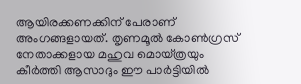ആയിരക്കണക്കിന് പേരാണ് അംഗങ്ങളായത്. തൃണമൂല്‍ കോണ്‍ഗ്രസ് നേതാക്കളായ മഹുവ മൊയ്ത്രയും കീര്‍ത്തി ആസാദും ഈ പാര്‍ട്ടിയില്‍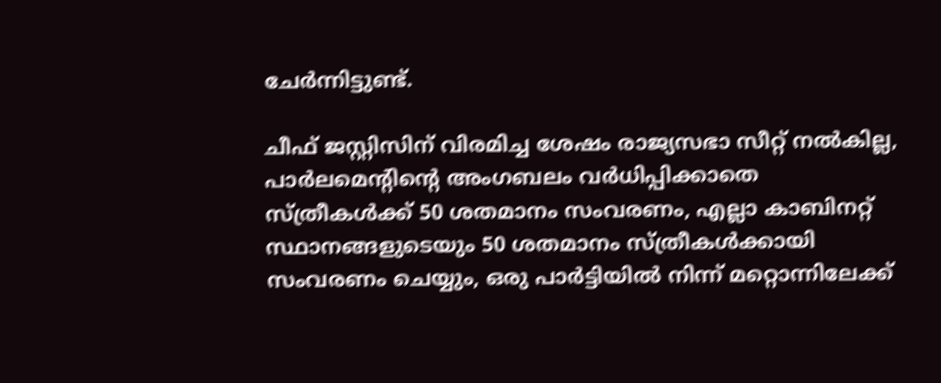ചേര്‍ന്നിട്ടുണ്ട്.

ചീഫ് ജസ്റ്റിസിന് വിരമിച്ച ശേഷം രാജ്യസഭാ സീറ്റ് നല്‍കില്ല, പാര്‍ലമെന്റിന്റെ അംഗബലം വര്‍ധിപ്പിക്കാതെ സ്ത്രീകള്‍ക്ക് 50 ശതമാനം സംവരണം, എല്ലാ കാബിനറ്റ് സ്ഥാനങ്ങളുടെയും 50 ശതമാനം സ്ത്രീകള്‍ക്കായി സംവരണം ചെയ്യും, ഒരു പാര്‍ട്ടിയില്‍ നിന്ന് മറ്റൊന്നിലേക്ക്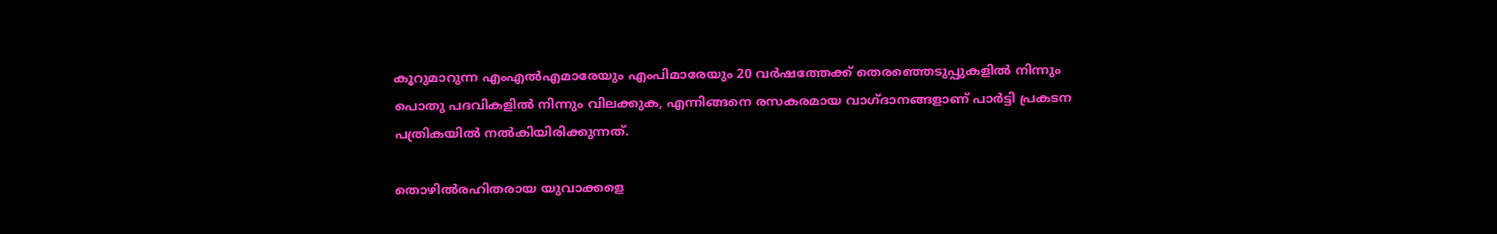കൂറുമാറുന്ന എംഎല്‍എമാരേയും എംപിമാരേയും 20 വര്‍ഷത്തേക്ക് തെരഞ്ഞെടുപ്പുകളില്‍ നിന്നും പൊതു പദവികളില്‍ നിന്നും വിലക്കുക, എന്നിങ്ങനെ രസകരമായ വാഗ്ദാനങ്ങളാണ് പാര്‍ട്ടി പ്രകടന പത്രികയില്‍ നല്‍കിയിരിക്കുന്നത്.

തൊഴില്‍രഹിതരായ യുവാക്കളെ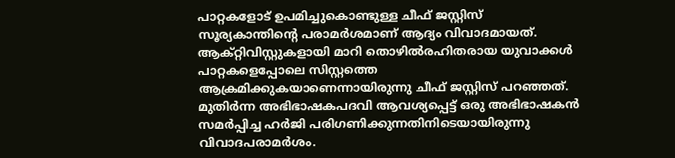പാറ്റകളോട് ഉപമിച്ചുകൊണ്ടുള്ള ചീഫ് ജസ്റ്റിസ് സൂര്യകാന്തിന്റെ പരാമര്‍ശമാണ് ആദ്യം വിവാദമായത്. ആക്റ്റിവിസ്റ്റുകളായി മാറി തൊഴില്‍രഹിതരായ യുവാക്കള്‍ പാറ്റകളെപ്പോലെ സിസ്റ്റത്തെ ആക്രമിക്കുകയാണെന്നായിരുന്നു ചീഫ് ജസ്റ്റിസ് പറഞ്ഞത്. മുതിര്‍ന്ന അഭിഭാഷകപദവി ആവശ്യപ്പെട്ട് ഒരു അഭിഭാഷകന്‍ സമര്‍പ്പിച്ച ഹര്‍ജി പരിഗണിക്കുന്നതിനിടെയായിരുന്നു വിവാദപരാമര്‍ശം.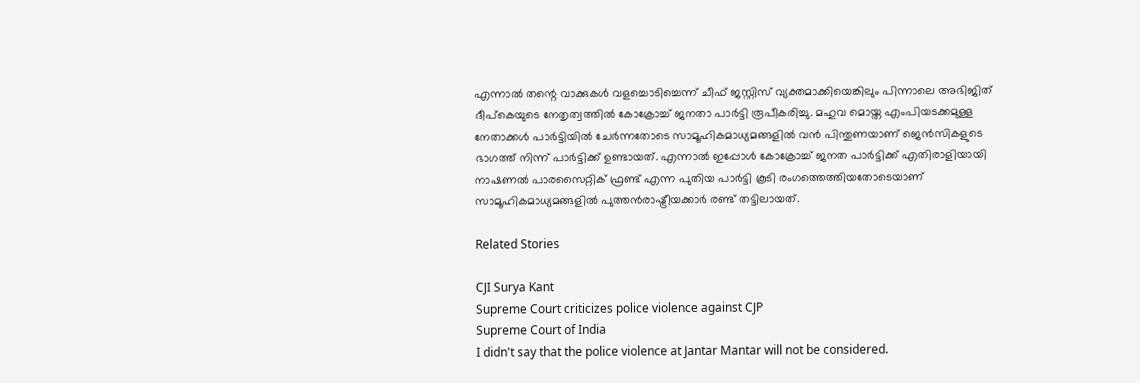എന്നാല്‍ തന്റെ വാക്കുകള്‍ വളച്ചൊടിച്ചെന്ന് ചീഫ് ജസ്റ്റിസ് വ്യക്തമാക്കിയെങ്കിലും പിന്നാലെ അഭിജിത് ദീപ്‌കെയുടെ നേതൃത്വത്തില്‍ കോക്രോച്ച് ജനതാ പാര്‍ട്ടി രൂപീകരിച്ചു. മഹുവ മൊയ്ത എംപിയടക്കമുള്ള നേതാക്കള്‍ പാര്‍ട്ടിയില്‍ ചേര്‍ന്നതോടെ സാമൂഹികമാധ്യമങ്ങളില്‍ വന്‍ പിന്തുണയാണ് ജെന്‍സികളുടെ ഭാഗത്ത് നിന്ന് പാര്‍ട്ടിക്ക് ഉണ്ടായത്. എന്നാല്‍ ഇപ്പോള്‍ കോക്രോച്ച് ജനത പാര്‍ട്ടിക്ക് എതിരാളിയായി നാഷണല്‍ പാരസൈറ്റിക് ഫ്രണ്ട് എന്ന പുതിയ പാര്‍ട്ടി കൂടി രംഗത്തെത്തിയതോടെയാണ് സാമൂഹികമാധ്യമങ്ങളില്‍ പുത്തന്‍രാഷ്ട്രീയക്കാര്‍ രണ്ട് തട്ടിലായത്.

Related Stories

CJI Surya Kant
Supreme Court criticizes police violence against CJP
Supreme Court of India
I didn't say that the police violence at Jantar Mantar will not be considered.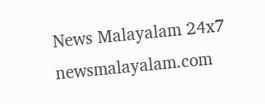News Malayalam 24x7
newsmalayalam.com